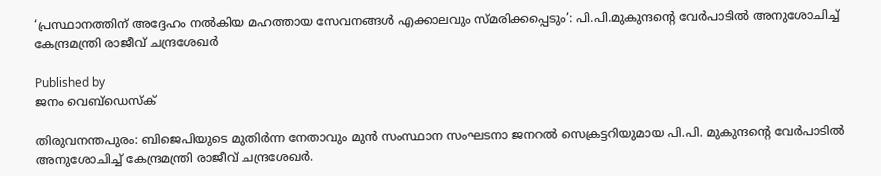‘പ്രസ്ഥാനത്തിന് അദ്ദേഹം നൽകിയ മഹത്തായ സേവനങ്ങൾ എക്കാലവും സ്മരിക്കപ്പെടും’: പി.പി.മുകുന്ദന്റെ വേർപാടിൽ അനുശോചിച്ച് കേന്ദ്രമന്ത്രി രാജീവ് ചന്ദ്രശേഖർ

Published by
ജനം വെബ്‌ഡെസ്ക്

തിരുവനന്തപുരം: ബിജെപിയുടെ മുതിർന്ന നേതാവും മുൻ സംസ്ഥാന സംഘടനാ ജനറൽ സെക്രട്ടറിയുമായ പി.പി. മുകുന്ദന്റെ വേർപാടിൽ അനുശോചിച്ച് കേന്ദ്രമന്ത്രി രാജീവ് ചന്ദ്രശേഖർ.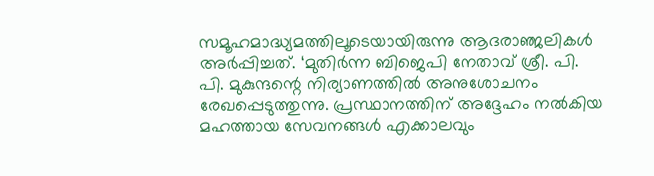സമൂഹമാദ്ധ്യമത്തിലൂടെയായിരുന്നു ആദരാഞ്ജലികൾ അർപ്പിച്ചത്. ‘മുതിർന്ന ബിജെപി നേതാവ് ശ്രീ. പി. പി. മുകുന്ദന്റെ നിര്യാണത്തിൽ അനുശോചനം രേഖപ്പെടുത്തുന്നു. പ്രസ്ഥാനത്തിന് അദ്ദേഹം നൽകിയ മഹത്തായ സേവനങ്ങൾ എക്കാലവും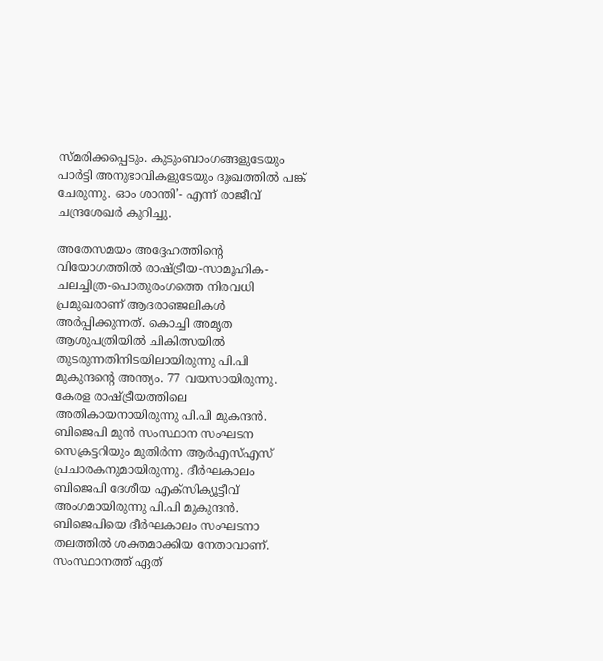സ്മരിക്കപ്പെടും. കുടുംബാംഗങ്ങളുടേയും പാർട്ടി അനുഭാവികളുടേയും ദുഃഖത്തിൽ പങ്ക് ചേരുന്നു. ഓം ശാന്തി’- എന്ന് രാജീവ് ചന്ദ്രശേഖർ കുറിച്ചു.

അതേസമയം അദ്ദേഹത്തിന്റെ വിയോഗത്തിൽ രാഷ്‌ട്രീയ-സാമൂഹിക- ചലച്ചിത്ര-പൊതുരംഗത്തെ നിരവധി പ്രമുഖരാണ് ആദരാഞ്ജലികൾ അർപ്പിക്കുന്നത്. കൊച്ചി അമൃത ആശുപത്രിയിൽ ചികിത്സയിൽ തുടരുന്നതിനിടയിലായിരുന്നു പി.പി മുകുന്ദന്റെ അന്ത്യം. 77 വയസായിരുന്നു. കേരള രാഷ്‌ട്രീയത്തിലെ അതികായനായിരുന്നു പി.പി മുകന്ദൻ. ബിജെപി മുൻ സംസ്ഥാന സംഘടന സെക്രട്ടറിയും മുതിർന്ന ആർഎസ്എസ് പ്രചാരകനുമായിരുന്നു. ദീർഘകാലം ബിജെപി ദേശീയ എക്സിക്യൂട്ടീവ് അംഗമായിരുന്നു പി.പി മുകുന്ദൻ. ബിജെപിയെ ദീർഘകാലം സംഘടനാ തലത്തിൽ ശക്തമാക്കിയ നേതാവാണ്. സംസ്ഥാനത്ത് ഏത്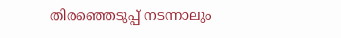തിരഞ്ഞെടുപ്പ് നടന്നാലും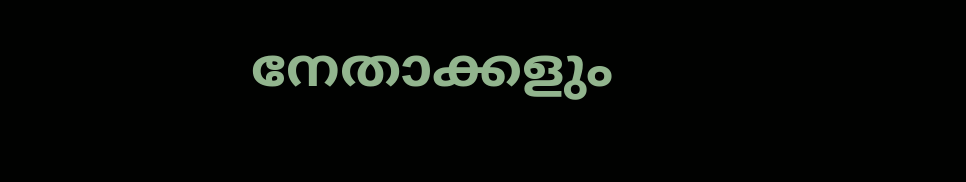നേതാക്കളും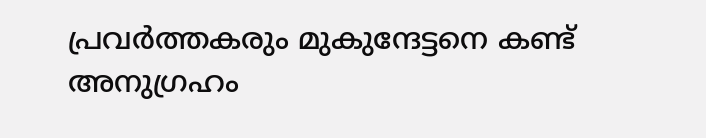പ്രവർത്തകരും മുകുന്ദേട്ടനെ കണ്ട് അനുഗ്രഹം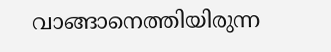വാങ്ങാനെത്തിയിരുന്ന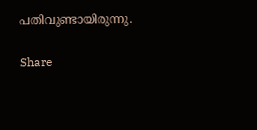പതിവുണ്ടായിരുന്നു.

Share